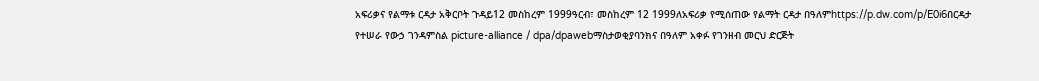አፍሪቃና የልማቱ ርዳታ አቅርቦት ጉዳይ12 መስከረም 1999ዓርብ፣ መስከረም 12 1999ለአፍሪቃ የሚሰጠው የልማት ርዳታ በዓለምhttps://p.dw.com/p/E0i6በርዳታ የተሠራ የውኃ ገንዳምስል picture-alliance / dpa/dpawebማስታወቂያባንክና በዓለም አቀፉ የገንዘብ መርህ ድርጅት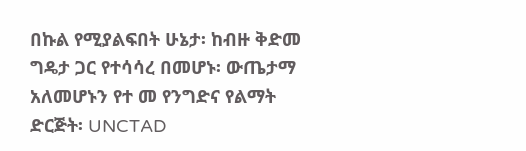በኩል የሚያልፍበት ሁኔታ፡ ከብዙ ቅድመ ግዴታ ጋር የተሳሳረ በመሆኑ፡ ውጤታማ አለመሆኑን የተ መ የንግድና የልማት ድርጅት፡ UNCTAD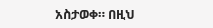አስታወቀ። በዚህ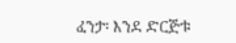ፈንታ፡ እንደ ድርጅቱ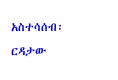አስተሳሰብ፡ ርዳታው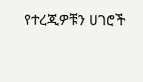የተረጂዎቹን ሀገሮች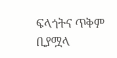ፍላጎትና ጥቅም ቢያሟላ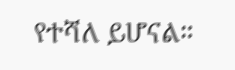የተሻለ ይሆናል።